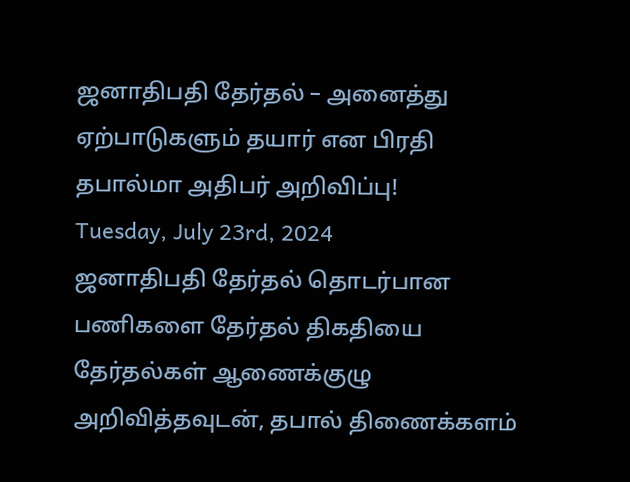ஜனாதிபதி தேர்தல் – அனைத்து ஏற்பாடுகளும் தயார் என பிரதி தபால்மா அதிபர் அறிவிப்பு!
Tuesday, July 23rd, 2024
ஜனாதிபதி தேர்தல் தொடர்பான பணிகளை தேர்தல் திகதியை தேர்தல்கள் ஆணைக்குழு அறிவித்தவுடன், தபால் திணைக்களம்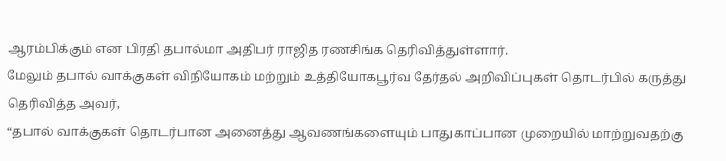ஆரம்பிக்கும் என பிரதி தபால்மா அதிபர் ராஜித ரணசிங்க தெரிவித்துள்ளார்.
மேலும் தபால் வாக்குகள் விநியோகம் மற்றும் உத்தியோகபூர்வ தேர்தல் அறிவிப்புகள் தொடர்பில் கருத்து தெரிவித்த அவர்,
“தபால் வாக்குகள் தொடர்பான அனைத்து ஆவணங்களையும் பாதுகாப்பான முறையில் மாற்றுவதற்கு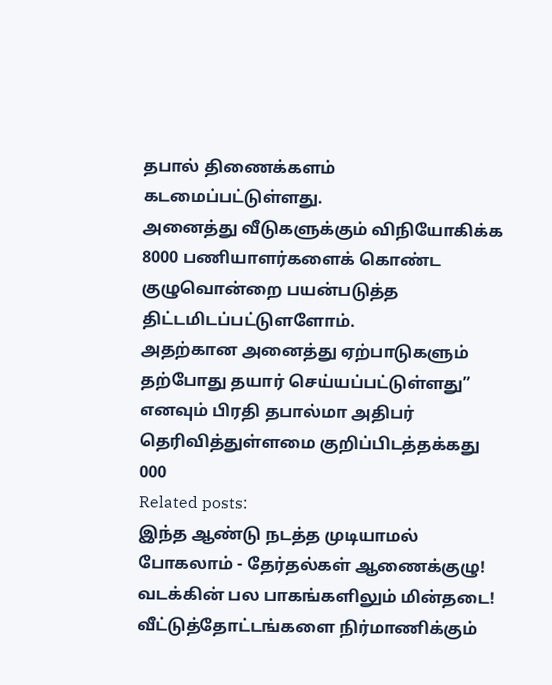தபால் திணைக்களம் கடமைப்பட்டுள்ளது.
அனைத்து வீடுகளுக்கும் விநியோகிக்க 8000 பணியாளர்களைக் கொண்ட குழுவொன்றை பயன்படுத்த திட்டமிடப்பட்டுளளோம்.
அதற்கான அனைத்து ஏற்பாடுகளும் தற்போது தயார் செய்யப்பட்டுள்ளது” எனவும் பிரதி தபால்மா அதிபர் தெரிவித்துள்ளமை குறிப்பிடத்தக்கது
000
Related posts:
இந்த ஆண்டு நடத்த முடியாமல் போகலாம் - தேர்தல்கள் ஆணைக்குழு!
வடக்கின் பல பாகங்களிலும் மின்தடை!
வீட்டுத்தோட்டங்களை நிர்மாணிக்கும்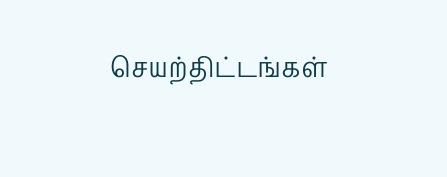செயற்திட்டங்கள்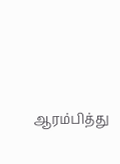ஆரம்பித்து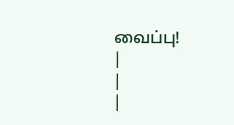வைப்பு!
|
|
|